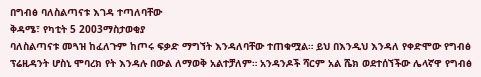በግብፅ ባለስልጣናቱ እገዳ ተጣለባቸው
ቅዳሜ፣ የካቲት 5 2003ማስታወቂያ
ባለስልጣናቱ መጓዝ ከፈለጉም ከጦሩ ፍቃድ ማግኘት እንዳለባቸው ተጠቁሟል። ይህ በእንዲህ እንዳለ የቀድሞው የግብፅ ፕሬዚዳንት ሆስኒ ሞባረክ የት እንዳሉ በውል ለማወቅ አልተቻለም። አንዳንዶች ሻርም አል ሼክ ወደተሰኘችው ሌላኛዋ የግብፅ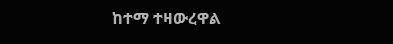ከተማ ተዛውረዋል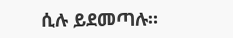ሲሉ ይደመጣሉ።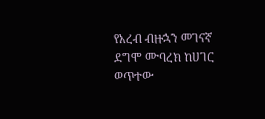የአረብ ብዙኋን መገናኛ ደግሞ ሙባረክ ከሀገር ወጥተው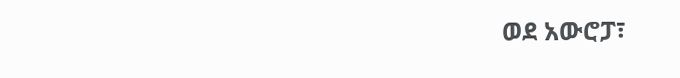ወደ አውሮፓ፣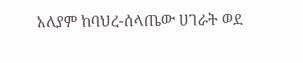አለያም ከባህረ-ሰላጤው ሀገራት ወደ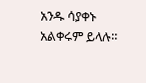አንዱ ሳያቀኑ አልቀሩም ይላሉ።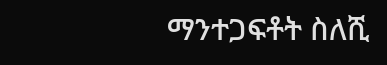ማንተጋፍቶት ስለሺ